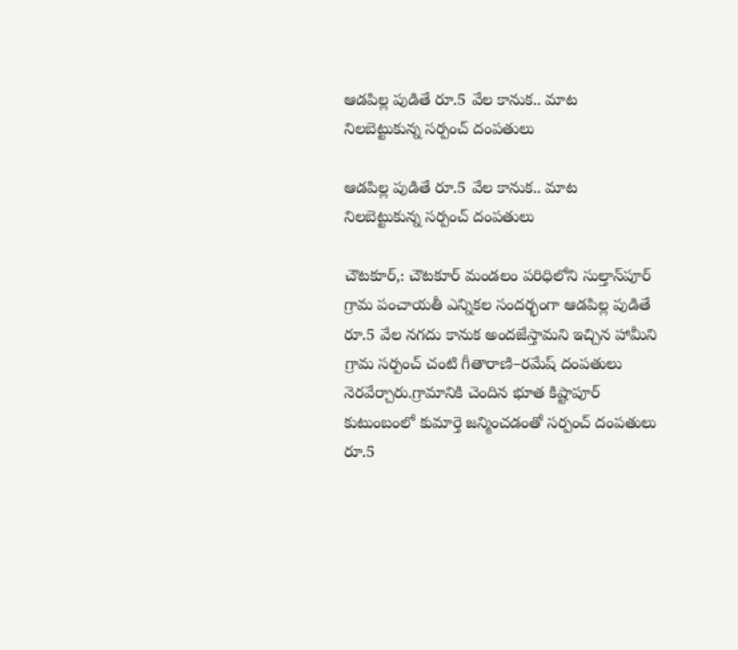ఆడపిల్ల పుడితే రూ.5 వేల కానుక.. మాట నిలబెట్టుకున్న సర్పంచ్ దంపతులు

ఆడపిల్ల పుడితే రూ.5 వేల కానుక.. మాట నిలబెట్టుకున్న సర్పంచ్ దంపతులు

చౌటకూర్,: చౌటకూర్ మండలం పరిధిలోని సుల్తాన్‌పూర్ గ్రామ పంచాయతీ ఎన్నికల సందర్భంగా ఆడపిల్ల పుడితే రూ.5 వేల నగదు కానుక అందజేస్తామని ఇచ్చిన హామీని గ్రామ సర్పంచ్ చంటి గీతారాణి–రమేష్ దంపతులు నెరవేర్చారు.గ్రామానికి చెందిన భూత కిష్టాపూర్ కుటుంబంలో కుమార్తె జన్మించడంతో సర్పంచ్ దంపతులు రూ.5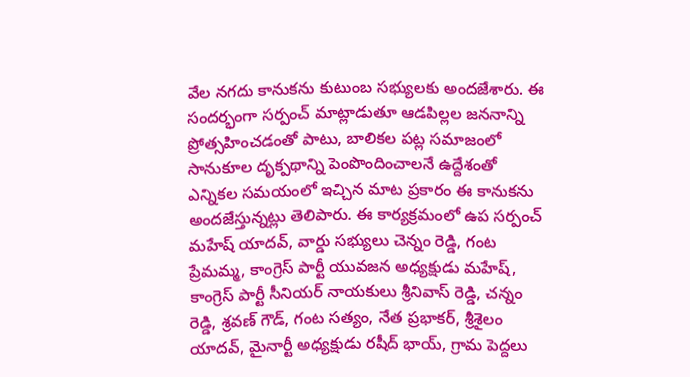వేల నగదు కానుకను కుటుంబ సభ్యులకు అందజేశారు. ఈ సందర్భంగా సర్పంచ్ మాట్లాడుతూ ఆడపిల్లల జననాన్ని ప్రోత్సహించడంతో పాటు, బాలికల పట్ల సమాజంలో సానుకూల దృక్పథాన్ని పెంపొందించాలనే ఉద్దేశంతో ఎన్నికల సమయంలో ఇచ్చిన మాట ప్రకారం ఈ కానుకను అందజేస్తున్నట్లు తెలిపారు. ఈ కార్యక్రమంలో ఉప సర్పంచ్ మహేష్ యాదవ్, వార్డు సభ్యులు చెన్నం రెడ్డి, గంట ప్రేమమ్మ, కాంగ్రెస్ పార్టీ యువజన అధ్యక్షుడు మహేష్, కాంగ్రెస్ పార్టీ సీనియర్ నాయకులు శ్రీనివాస్ రెడ్డి, చన్నం రెడ్డి, శ్రవణ్ గౌడ్, గంట సత్యం, నేత ప్రభాకర్, శ్రీశైలం యాదవ్, మైనార్టీ అధ్యక్షుడు రషీద్ భాయ్, గ్రామ పెద్దలు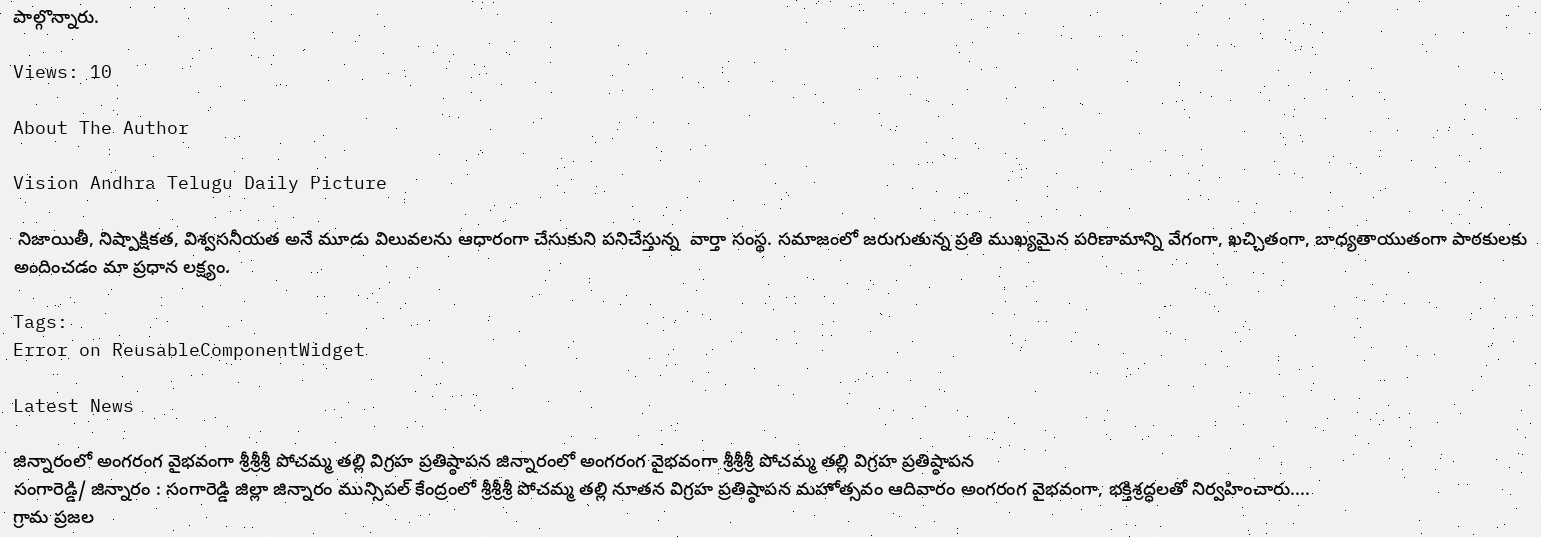పాల్గొన్నారు.

Views: 10

About The Author

Vision Andhra Telugu Daily Picture

 నిజాయితీ, నిష్పాక్షికత, విశ్వసనీయత అనే మూడు విలువలను ఆధారంగా చేసుకుని పనిచేస్తున్న  వార్తా సంస్థ. సమాజంలో జరుగుతున్న ప్రతి ముఖ్యమైన పరిణామాన్ని వేగంగా, ఖచ్చితంగా, బాధ్యతాయుతంగా పాఠకులకు అందించడం మా ప్రధాన లక్ష్యం.

Tags:
Error on ReusableComponentWidget

Latest News

జిన్నారంలో అంగరంగ వైభవంగా శ్రీశ్రీశ్రీ పోచమ్మ తల్లి విగ్రహ ప్రతిష్ఠాపన జిన్నారంలో అంగరంగ వైభవంగా శ్రీశ్రీశ్రీ పోచమ్మ తల్లి విగ్రహ ప్రతిష్ఠాపన
సంగారెడ్డి/ జిన్నారం : సంగారెడ్డి జిల్లా జిన్నారం మున్సిపల్ కేంద్రంలో శ్రీశ్రీశ్రీ పోచమ్మ తల్లి నూతన విగ్రహ ప్రతిష్ఠాపన మహోత్సవం ఆదివారం అంగరంగ వైభవంగా, భక్తిశ్రద్ధలతో నిర్వహించారు....
గ్రామ ప్రజల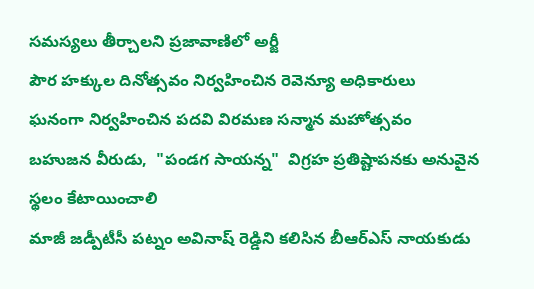సమస్యలు తీర్చాలని ప్రజావాణిలో అర్జీ
పౌర హక్కుల దినోత్సవం నిర్వహించిన రెవెన్యూ అధికారులు
ఘనంగా నిర్వహించిన పదవి విరమణ సన్మాన మహోత్సవం
బహుజన వీరుడు,  "పండగ సాయన్న"  విగ్రహ ప్రతిష్టాపనకు అనువైన స్థలం కేటాయించాలి
మాజీ జడ్పీటీసీ పట్నం అవినాష్ రెడ్డిని కలిసిన బీఆర్ఎస్ నాయకుడు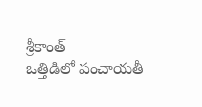శ్రీకాంత్
ఒత్తిడిలో పంచాయతీ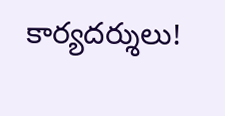కార్యదర్శులు!